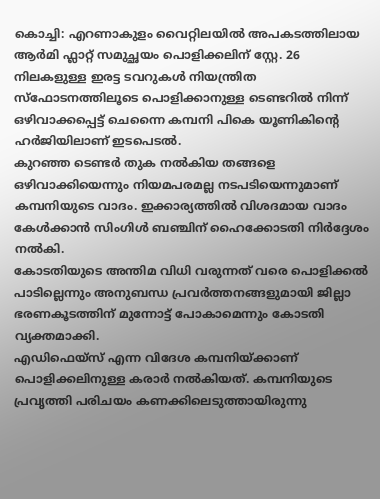കൊച്ചി: എറണാകുളം വൈറ്റിലയിൽ അപകടത്തിലായ ആർമി ഫ്ലാറ്റ് സമുച്ഛയം പൊളിക്കലിന് സ്റ്റേ. 26 നിലകളുള്ള ഇരട്ട ടവറുകൾ നിയന്ത്രിത സ്ഫോടനത്തിലൂടെ പൊളിക്കാനുള്ള ടെണ്ടറിൽ നിന്ന് ഒഴിവാക്കപ്പെട്ട് ചെന്നൈ കമ്പനി പികെ യൂണികിന്റെ ഹർജിയിലാണ് ഇടപെടൽ.
കുറഞ്ഞ ടെണ്ടർ തുക നൽകിയ തങ്ങളെ ഒഴിവാക്കിയെന്നും നിയമപരമല്ല നടപടിയെന്നുമാണ് കമ്പനിയുടെ വാദം. ഇക്കാര്യത്തിൽ വിശദമായ വാദം കേൾക്കാൻ സിംഗിൾ ബഞ്ചിന് ഹൈക്കോടതി നിർദ്ദേശം നൽകി.
കോടതിയുടെ അന്തിമ വിധി വരുന്നത് വരെ പൊളിക്കൽ പാടില്ലെന്നും അനുബന്ധ പ്രവർത്തനങ്ങളുമായി ജില്ലാ ഭരണകൂടത്തിന് മുന്നോട്ട് പോകാമെന്നും കോടതി വ്യക്തമാക്കി.
എഡിഫെയ്സ് എന്ന വിദേശ കമ്പനിയ്ക്കാണ് പൊളിക്കലിനുള്ള കരാർ നൽകിയത്. കമ്പനിയുടെ പ്രവൃത്തി പരിചയം കണക്കിലെടുത്തായിരുന്നു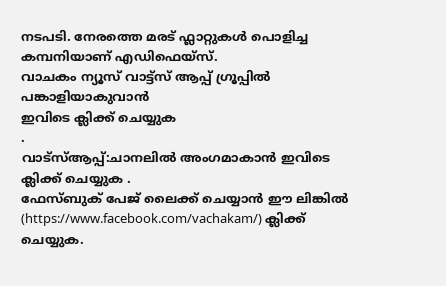നടപടി. നേരത്തെ മരട് ഫ്ലാറ്റുകൾ പൊളിച്ച കമ്പനിയാണ് എഡിഫെയ്സ്.
വാചകം ന്യൂസ് വാട്ട്സ് ആപ്പ് ഗ്രൂപ്പിൽ പങ്കാളിയാകുവാൻ
ഇവിടെ ക്ലിക്ക് ചെയ്യുക
.
വാട്സ്ആപ്പ്:ചാനലിൽ അംഗമാകാൻ ഇവിടെ ക്ലിക്ക് ചെയ്യുക .
ഫേസ്ബുക് പേജ് ലൈക്ക് ചെയ്യാൻ ഈ ലിങ്കിൽ (https://www.facebook.com/vachakam/) ക്ലിക്ക് ചെയ്യുക.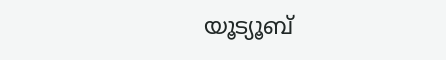യൂട്യൂബ്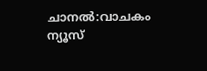ചാനൽ:വാചകം ന്യൂസ്